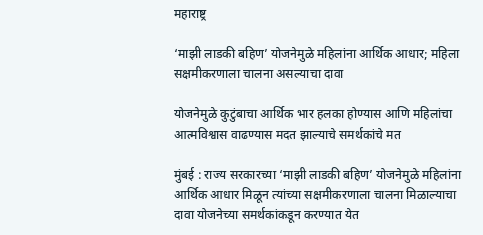महाराष्ट्र

‘माझी लाडकी बहिण’ योजनेमुळे महिलांना आर्थिक आधार; महिला सक्षमीकरणाला चालना असल्याचा दावा

योजनेमुळे कुटुंबाचा आर्थिक भार हलका होण्यास आणि महिलांचा आत्मविश्वास वाढण्यास मदत झाल्याचे समर्थकांचे मत

मुंबई : राज्य सरकारच्या ‘माझी लाडकी बहिण’ योजनेमुळे महिलांना आर्थिक आधार मिळून त्यांच्या सक्षमीकरणाला चालना मिळाल्याचा दावा योजनेच्या समर्थकांकडून करण्यात येत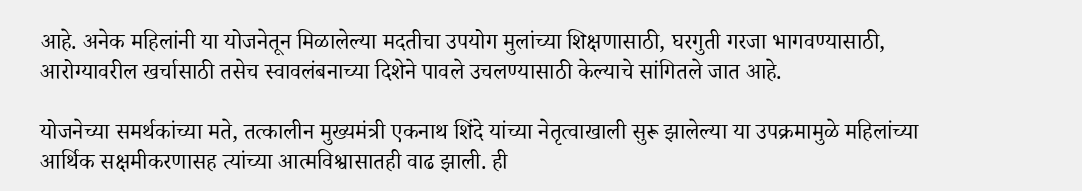आहे. अनेक महिलांनी या योजनेतून मिळालेल्या मदतीचा उपयोग मुलांच्या शिक्षणासाठी, घरगुती गरजा भागवण्यासाठी, आरोग्यावरील खर्चासाठी तसेच स्वावलंबनाच्या दिशेने पावले उचलण्यासाठी केल्याचे सांगितले जात आहे.

योजनेच्या समर्थकांच्या मते, तत्कालीन मुख्यमंत्री एकनाथ शिंदे यांच्या नेतृत्वाखाली सुरू झालेल्या या उपक्रमामुळे महिलांच्या आर्थिक सक्षमीकरणासह त्यांच्या आत्मविश्वासातही वाढ झाली. ही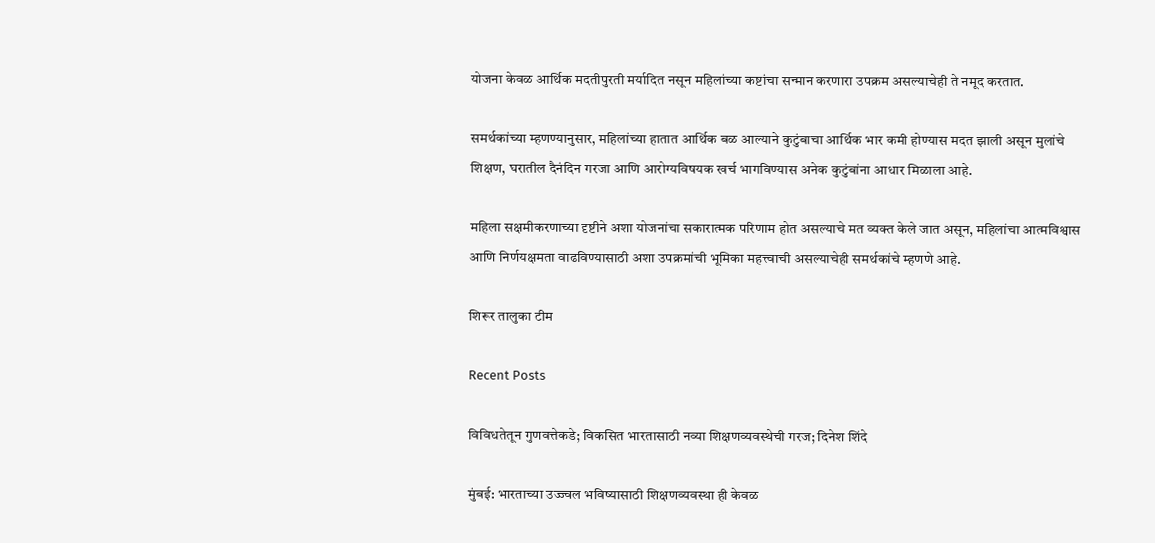योजना केवळ आर्थिक मदतीपुरती मर्यादित नसून महिलांच्या कष्टांचा सन्मान करणारा उपक्रम असल्याचेही ते नमूद करतात.

समर्थकांच्या म्हणण्यानुसार, महिलांच्या हातात आर्थिक बळ आल्याने कुटुंबाचा आर्थिक भार कमी होण्यास मदत झाली असून मुलांचे शिक्षण, घरातील दैनंदिन गरजा आणि आरोग्यविषयक खर्च भागविण्यास अनेक कुटुंबांना आधार मिळाला आहे.

महिला सक्षमीकरणाच्या दृष्टीने अशा योजनांचा सकारात्मक परिणाम होत असल्याचे मत व्यक्त केले जात असून, महिलांचा आत्मविश्वास आणि निर्णयक्षमता वाढविण्यासाठी अशा उपक्रमांची भूमिका महत्त्वाची असल्याचेही समर्थकांचे म्हणणे आहे.

शिरूर तालुका टीम

Recent Posts

विविधतेतून गुणवत्तेकडे; विकसित भारतासाठी नव्या शिक्षणव्यवस्थेची गरज; दिनेश शिंदे

मुंबई: भारताच्या उज्ज्वल भविष्यासाठी शिक्षणव्यवस्था ही केवळ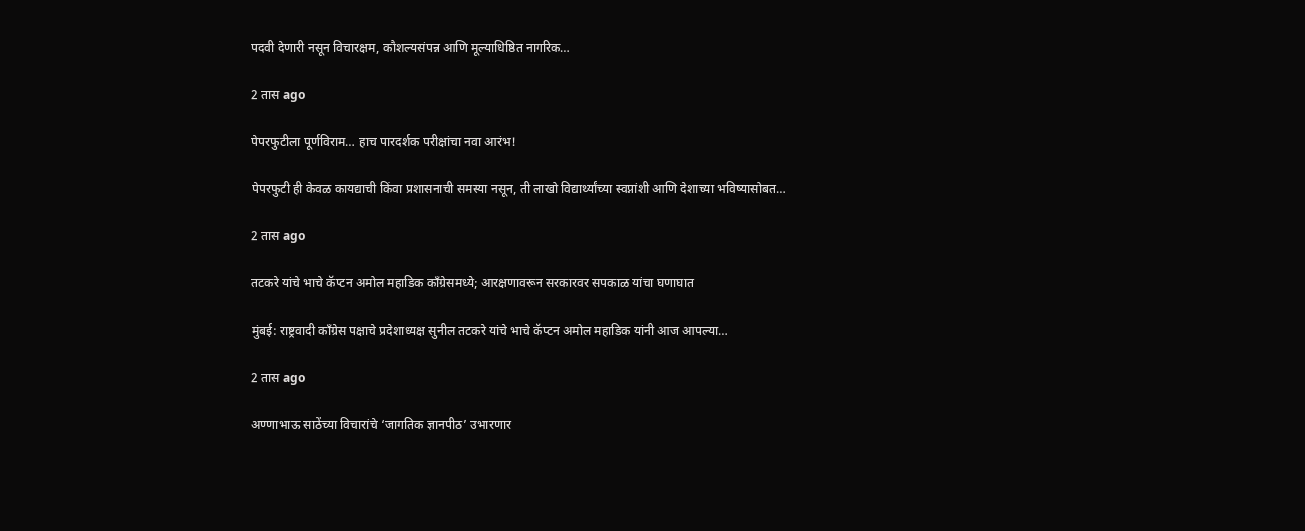पदवी देणारी नसून विचारक्षम, कौशल्यसंपन्न आणि मूल्याधिष्ठित नागरिक…

2 तास ago

पेपरफुटीला पूर्णविराम… हाच पारदर्शक परीक्षांचा नवा आरंभ!

पेपरफुटी ही केवळ कायद्याची किंवा प्रशासनाची समस्या नसून, ती लाखो विद्यार्थ्यांच्या स्वप्नांशी आणि देशाच्या भविष्यासोबत…

2 तास ago

तटकरे यांचे भाचे कॅप्टन अमोल महाडिक काँग्रेसमध्ये; आरक्षणावरून सरकारवर सपकाळ यांचा घणाघात

मुंबई: राष्ट्रवादी काँग्रेस पक्षाचे प्रदेशाध्यक्ष सुनील तटकरे यांचे भाचे कॅप्टन अमोल महाडिक यांनी आज आपल्या…

2 तास ago

अण्णाभाऊ साठेंच्या विचारांचे ‘जागतिक ज्ञानपीठ’ उभारणार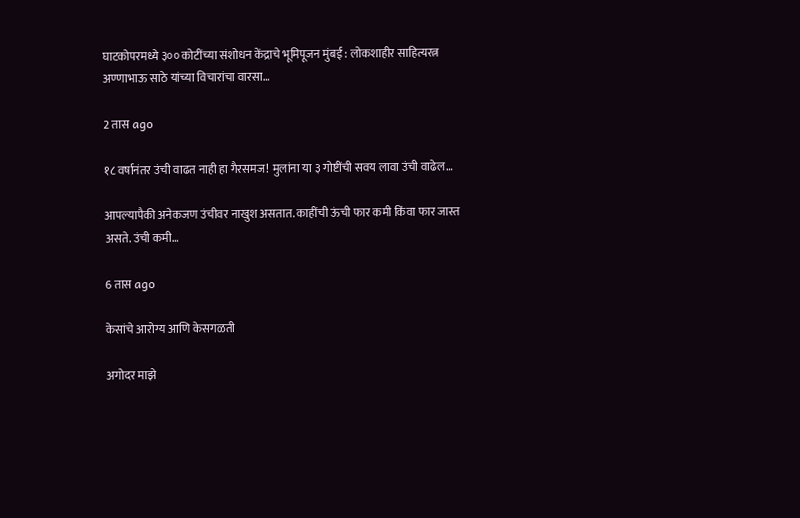घाटकोपरमध्ये ३०० कोटींच्या संशोधन केंद्राचे भूमिपूजन मुंबई : लोकशाहीर साहित्यरत्न अण्णाभाऊ साठे यांच्या विचारांचा वारसा…

2 तास ago

१८ वर्षानंतर उंची वाढत नाही हा गैरसमज! मुलांना या ३ गोष्टींची सवय लावा उंची वाढेल…

आपल्यापैकी अनेकजण उंचीवर नाखुश असतात. काहींची ऊंची फार कमी किंवा फार जास्त असते. उंची कमी…

6 तास ago

केसांचे आरोग्य आणि केसगळती

अगोदर माझे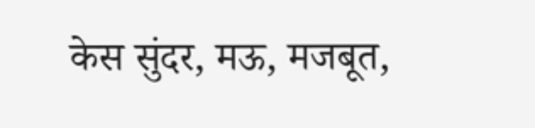केस सुंदर, मऊ, मजबूत,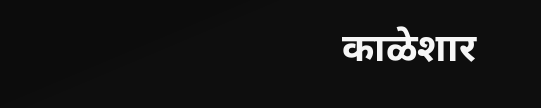काळेशार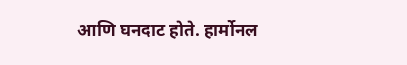आणि घनदाट होते. हार्मोनल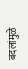बदलांमुळे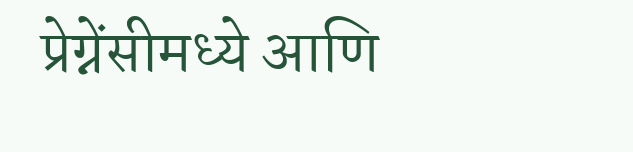प्रेग्नेंसीमध्ये आणि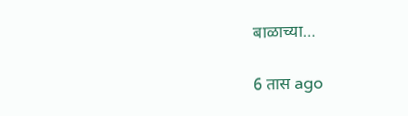बाळाच्या…

6 तास ago